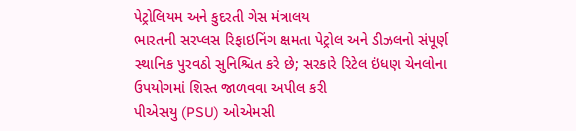પેટ્રોલિયમ અને કુદરતી ગેસ મંત્રાલય
ભારતની સરપ્લસ રિફાઇનિંગ ક્ષમતા પેટ્રોલ અને ડીઝલનો સંપૂર્ણ સ્થાનિક પુરવઠો સુનિશ્ચિત કરે છે; સરકારે રિટેલ ઇંધણ ચેનલોના ઉપયોગમાં શિસ્ત જાળવવા અપીલ કરી
પીએસયુ (PSU) ઓએમસી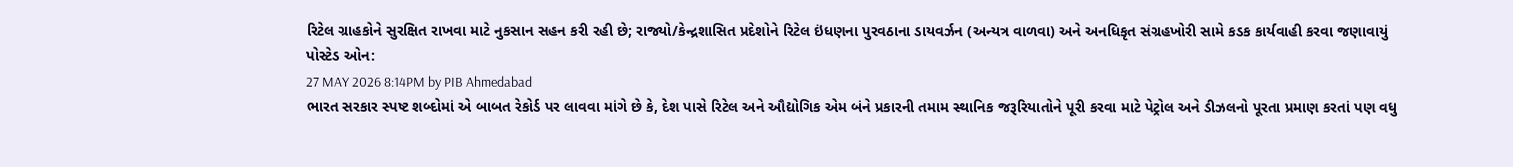રિટેલ ગ્રાહકોને સુરક્ષિત રાખવા માટે નુકસાન સહન કરી રહી છે; રાજ્યો/કેન્દ્રશાસિત પ્રદેશોને રિટેલ ઇંધણના પુરવઠાના ડાયવર્ઝન (અન્યત્ર વાળવા) અને અનધિકૃત સંગ્રહખોરી સામે કડક કાર્યવાહી કરવા જણાવાયું
પોસ્ટેડ ઓન:
27 MAY 2026 8:14PM by PIB Ahmedabad
ભારત સરકાર સ્પષ્ટ શબ્દોમાં એ બાબત રેકોર્ડ પર લાવવા માંગે છે કે, દેશ પાસે રિટેલ અને ઔદ્યોગિક એમ બંને પ્રકારની તમામ સ્થાનિક જરૂરિયાતોને પૂરી કરવા માટે પેટ્રોલ અને ડીઝલનો પૂરતા પ્રમાણ કરતાં પણ વધુ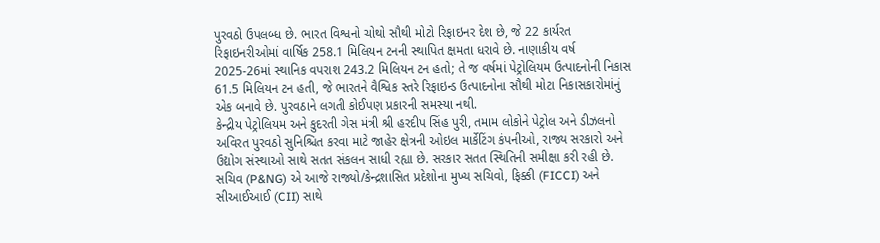પુરવઠો ઉપલબ્ધ છે. ભારત વિશ્વનો ચોથો સૌથી મોટો રિફાઇનર દેશ છે, જે 22 કાર્યરત રિફાઇનરીઓમાં વાર્ષિક 258.1 મિલિયન ટનની સ્થાપિત ક્ષમતા ધરાવે છે. નાણાકીય વર્ષ 2025-26માં સ્થાનિક વપરાશ 243.2 મિલિયન ટન હતો; તે જ વર્ષમાં પેટ્રોલિયમ ઉત્પાદનોની નિકાસ 61.5 મિલિયન ટન હતી, જે ભારતને વૈશ્વિક સ્તરે રિફાઇન્ડ ઉત્પાદનોના સૌથી મોટા નિકાસકારોમાંનું એક બનાવે છે. પુરવઠાને લગતી કોઈપણ પ્રકારની સમસ્યા નથી.
કેન્દ્રીય પેટ્રોલિયમ અને કુદરતી ગેસ મંત્રી શ્રી હરદીપ સિંહ પુરી, તમામ લોકોને પેટ્રોલ અને ડીઝલનો અવિરત પુરવઠો સુનિશ્ચિત કરવા માટે જાહેર ક્ષેત્રની ઓઇલ માર્કેટિંગ કંપનીઓ, રાજ્ય સરકારો અને ઉદ્યોગ સંસ્થાઓ સાથે સતત સંકલન સાધી રહ્યા છે. સરકાર સતત સ્થિતિની સમીક્ષા કરી રહી છે. સચિવ (P&NG) એ આજે રાજ્યો/કેન્દ્રશાસિત પ્રદેશોના મુખ્ય સચિવો, ફિક્કી (FICCI) અને સીઆઈઆઈ (CII) સાથે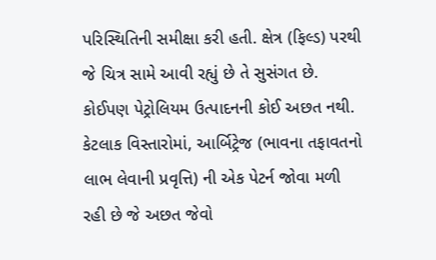પરિસ્થિતિની સમીક્ષા કરી હતી. ક્ષેત્ર (ફિલ્ડ) પરથી જે ચિત્ર સામે આવી રહ્યું છે તે સુસંગત છે. કોઈપણ પેટ્રોલિયમ ઉત્પાદનની કોઈ અછત નથી. કેટલાક વિસ્તારોમાં, આર્બિટ્રેજ (ભાવના તફાવતનો લાભ લેવાની પ્રવૃત્તિ) ની એક પેટર્ન જોવા મળી રહી છે જે અછત જેવો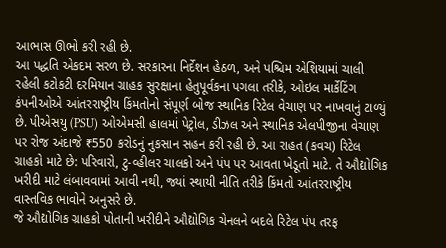આભાસ ઊભો કરી રહી છે.
આ પદ્ધતિ એકદમ સરળ છે. સરકારના નિર્દેશન હેઠળ, અને પશ્ચિમ એશિયામાં ચાલી રહેલી કટોકટી દરમિયાન ગ્રાહક સુરક્ષાના હેતુપૂર્વકના પગલા તરીકે, ઓઇલ માર્કેટિંગ કંપનીઓએ આંતરરાષ્ટ્રીય કિંમતોનો સંપૂર્ણ બોજ સ્થાનિક રિટેલ વેચાણ પર નાખવાનું ટાળ્યું છે. પીએસયુ (PSU) ઓએમસી હાલમાં પેટ્રોલ, ડીઝલ અને સ્થાનિક એલપીજીના વેચાણ પર રોજ અંદાજે ₹550 કરોડનું નુકસાન સહન કરી રહી છે. આ રાહત (કવચ) રિટેલ ગ્રાહકો માટે છે: પરિવારો, ટુ-વ્હીલર ચાલકો અને પંપ પર આવતા ખેડૂતો માટે. તે ઔદ્યોગિક ખરીદી માટે લંબાવવામાં આવી નથી, જ્યાં સ્થાયી નીતિ તરીકે કિંમતો આંતરરાષ્ટ્રીય વાસ્તવિક ભાવોને અનુસરે છે.
જે ઔદ્યોગિક ગ્રાહકો પોતાની ખરીદીને ઔદ્યોગિક ચેનલને બદલે રિટેલ પંપ તરફ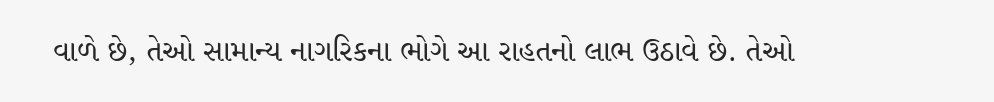વાળે છે, તેઓ સામાન્ય નાગરિકના ભોગે આ રાહતનો લાભ ઉઠાવે છે. તેઓ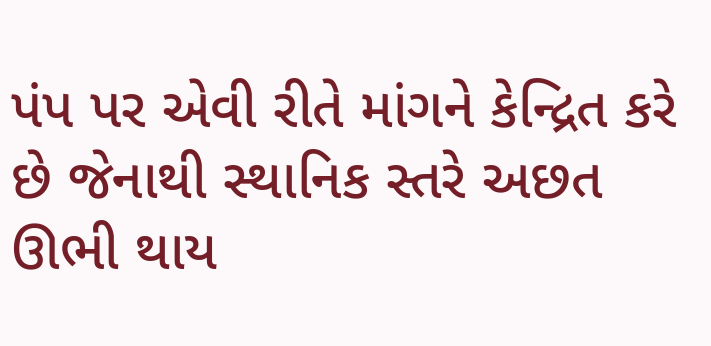પંપ પર એવી રીતે માંગને કેન્દ્રિત કરે છે જેનાથી સ્થાનિક સ્તરે અછત ઊભી થાય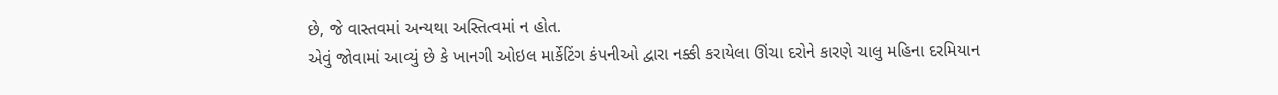છે, જે વાસ્તવમાં અન્યથા અસ્તિત્વમાં ન હોત.
એવું જોવામાં આવ્યું છે કે ખાનગી ઓઇલ માર્કેટિંગ કંપનીઓ દ્વારા નક્કી કરાયેલા ઊંચા દરોને કારણે ચાલુ મહિના દરમિયાન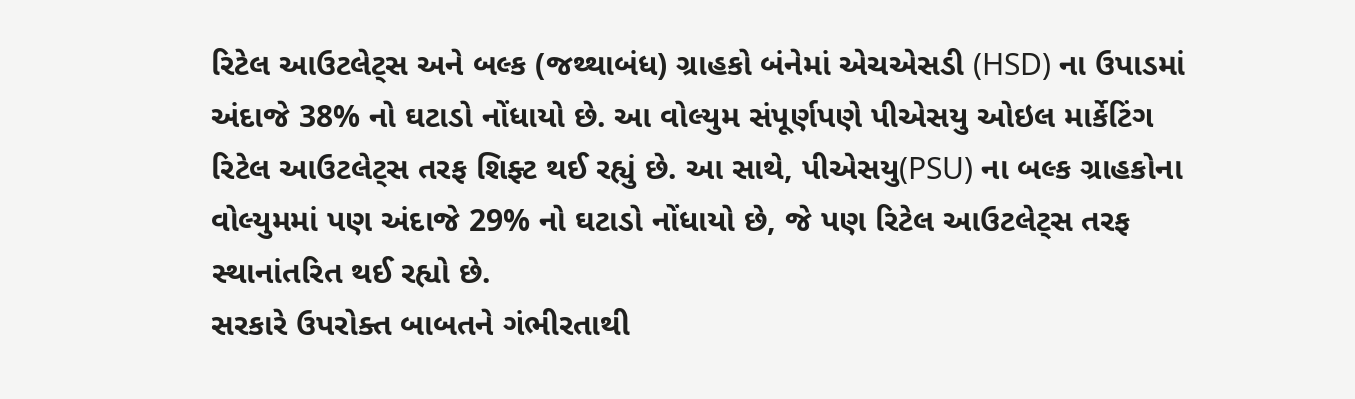રિટેલ આઉટલેટ્સ અને બલ્ક (જથ્થાબંધ) ગ્રાહકો બંનેમાં એચએસડી (HSD) ના ઉપાડમાં અંદાજે 38% નો ઘટાડો નોંધાયો છે. આ વોલ્યુમ સંપૂર્ણપણે પીએસયુ ઓઇલ માર્કેટિંગ રિટેલ આઉટલેટ્સ તરફ શિફ્ટ થઈ રહ્યું છે. આ સાથે, પીએસયુ(PSU) ના બલ્ક ગ્રાહકોના વોલ્યુમમાં પણ અંદાજે 29% નો ઘટાડો નોંધાયો છે, જે પણ રિટેલ આઉટલેટ્સ તરફ સ્થાનાંતરિત થઈ રહ્યો છે.
સરકારે ઉપરોક્ત બાબતને ગંભીરતાથી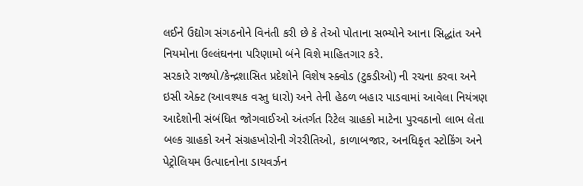લઈને ઉદ્યોગ સંગઠનોને વિનંતી કરી છે કે તેઓ પોતાના સભ્યોને આના સિદ્ધાંત અને નિયમોના ઉલ્લંઘનના પરિણામો બંને વિશે માહિતગાર કરે.
સરકારે રાજ્યો/કેન્દ્રશાસિત પ્રદેશોને વિશેષ સ્ક્વોડ (ટુકડીઓ) ની રચના કરવા અને ઇસી એક્ટ (આવશ્યક વસ્તુ ધારો) અને તેની હેઠળ બહાર પાડવામાં આવેલા નિયંત્રણ આદેશોની સંબંધિત જોગવાઈઓ અંતર્ગત રિટેલ ગ્રાહકો માટેના પુરવઠાનો લાભ લેતા બલ્ક ગ્રાહકો અને સંગ્રહખોરોની ગેરરીતિઓ, કાળાબજાર, અનધિકૃત સ્ટોકિંગ અને પેટ્રોલિયમ ઉત્પાદનોના ડાયવર્ઝન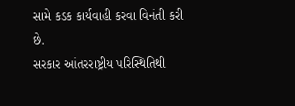સામે કડક કાર્યવાહી કરવા વિનંતી કરી છે.
સરકાર આંતરરાષ્ટ્રીય પરિસ્થિતિથી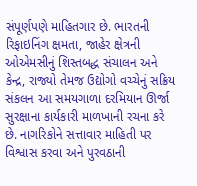સંપૂર્ણપણે માહિતગાર છે. ભારતની રિફાઇનિંગ ક્ષમતા, જાહેર ક્ષેત્રની ઓએમસીનું શિસ્તબદ્ધ સંચાલન અને કેન્દ્ર, રાજ્યો તેમજ ઉદ્યોગો વચ્ચેનું સક્રિય સંકલન આ સમયગાળા દરમિયાન ઊર્જા સુરક્ષાના કાર્યકારી માળખાની રચના કરે છે. નાગરિકોને સત્તાવાર માહિતી પર વિશ્વાસ કરવા અને પુરવઠાની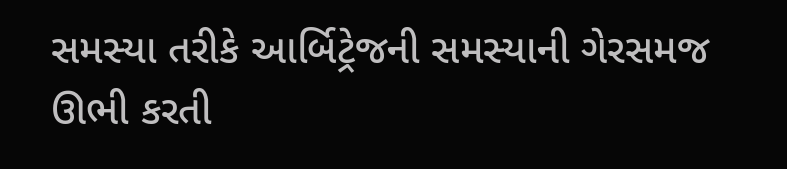સમસ્યા તરીકે આર્બિટ્રેજની સમસ્યાની ગેરસમજ ઊભી કરતી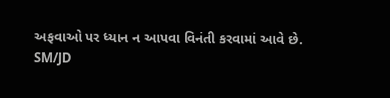અફવાઓ પર ધ્યાન ન આપવા વિનંતી કરવામાં આવે છે.
SM/JD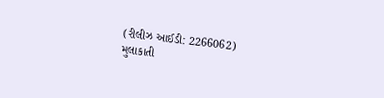(રીલીઝ આઈડી: 2266062)
મુલાકાતી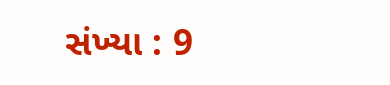સંખ્યા : 9